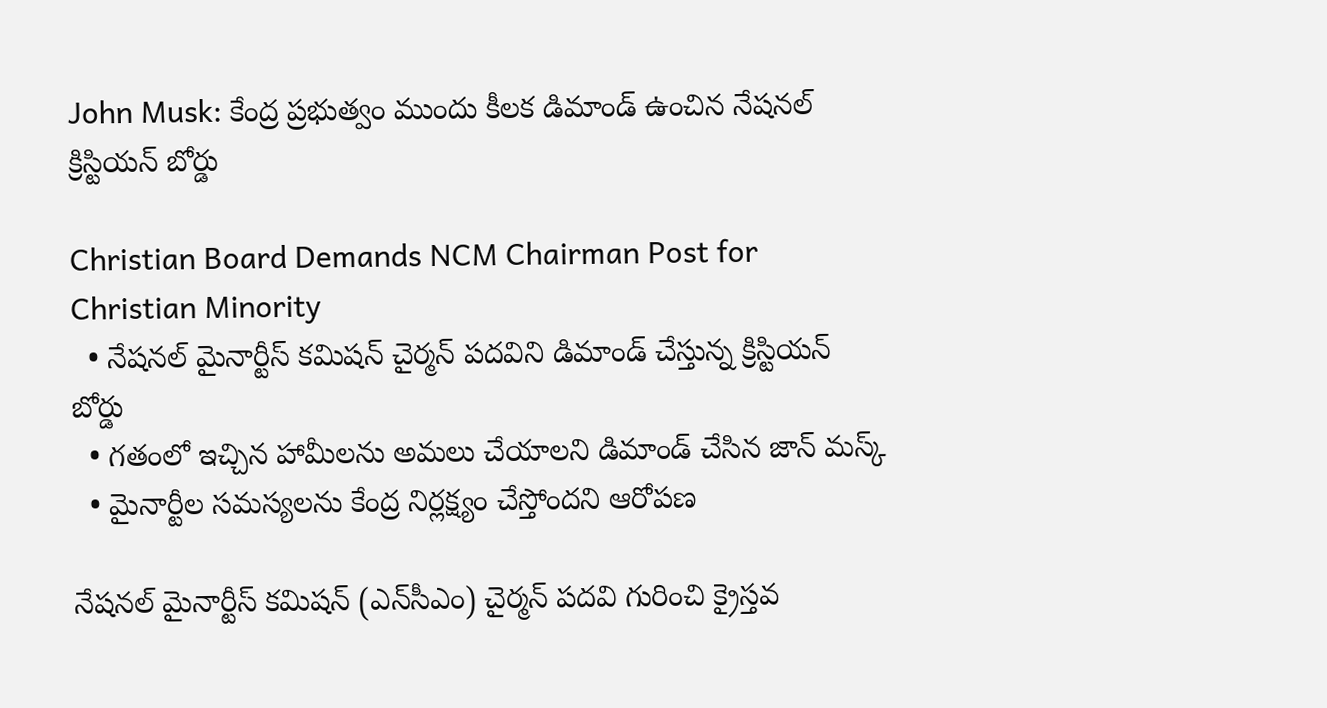John Musk: కేంద్ర ప్రభుత్వం ముందు కీలక డిమాండ్ ఉంచిన నేషనల్ క్రిస్టియన్ బోర్డు

Christian Board Demands NCM Chairman Post for Christian Minority
  • నేషనల్ మైనార్టీస్ కమిషన్ చైర్మన్ పదవిని డిమాండ్ చేస్తున్న క్రిస్టియన్ బోర్డు
  • గతంలో ఇచ్చిన హామీలను అమలు చేయాలని డిమాండ్ చేసిన జాన్ మస్క్
  • మైనార్టీల సమస్యలను కేంద్ర నిర్లక్ష్యం చేస్తోందని ఆరోపణ

నేషనల్ మైనార్టీస్ కమిషన్ (ఎన్‌సీఎం) చైర్మన్ పదవి గురించి క్రైస్తవ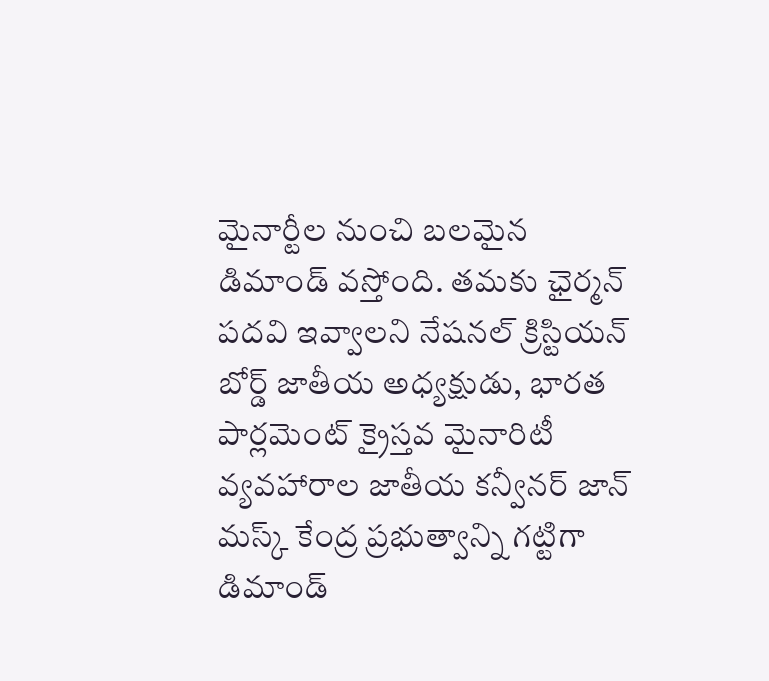మైనార్టీల నుంచి బలమైన డిమాండ్ వస్తోంది. తమకు ఛైర్మన్ పదవి ఇవ్వాలని నేషనల్ క్రిస్టియన్ బోర్డ్ జాతీయ అధ్యక్షుడు, భారత పార్లమెంట్ క్రైస్తవ మైనారిటీ వ్యవహారాల జాతీయ కన్వీనర్ జాన్ మస్క్ కేంద్ర ప్రభుత్వాన్ని గట్టిగా డిమాండ్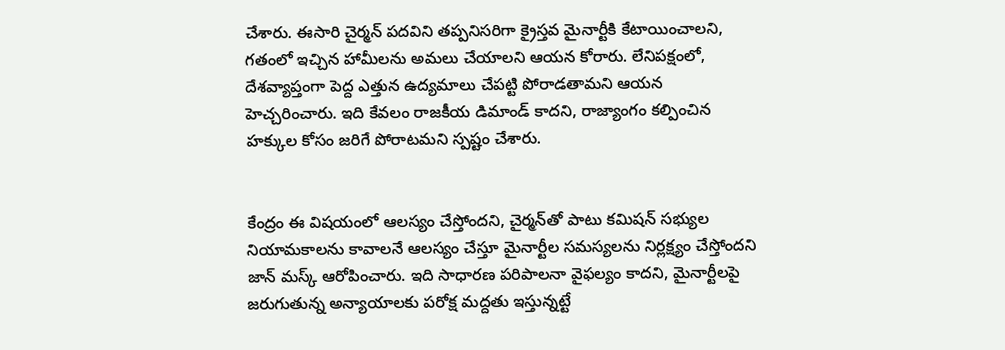చేశారు. ఈసారి చైర్మన్ పదవిని తప్పనిసరిగా క్రైస్తవ మైనార్టీకి కేటాయించాలని, గతంలో ఇచ్చిన హామీలను అమలు చేయాలని ఆయన కోరారు. లేనిపక్షంలో, దేశవ్యాప్తంగా పెద్ద ఎత్తున ఉద్యమాలు చేపట్టి పోరాడతామని ఆయన హెచ్చరించారు. ఇది కేవలం రాజకీయ డిమాండ్ కాదని, రాజ్యాంగం కల్పించిన హక్కుల కోసం జరిగే పోరాటమని స్పష్టం చేశారు.


కేంద్రం ఈ విషయంలో ఆలస్యం చేస్తోందని, చైర్మన్‌తో పాటు కమిషన్ సభ్యుల నియామకాలను కావాలనే ఆలస్యం చేస్తూ మైనార్టీల సమస్యలను నిర్లక్ష్యం చేస్తోందని జాన్ మస్క్ ఆరోపించారు. ఇది సాధారణ పరిపాలనా వైఫల్యం కాదని, మైనార్టీలపై జరుగుతున్న అన్యాయాలకు పరోక్ష మద్దతు ఇస్తున్నట్టే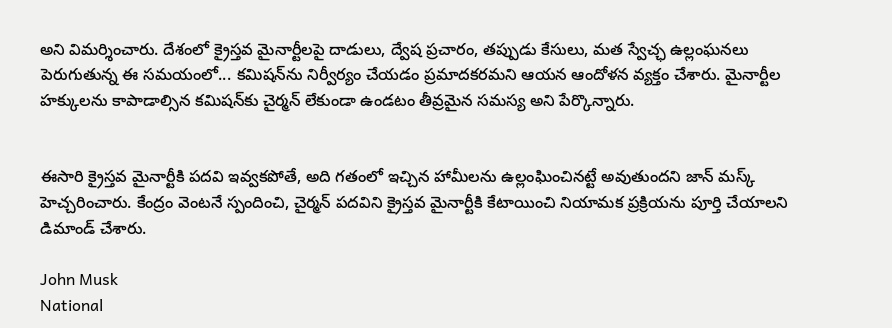అని విమర్శించారు. దేశంలో క్రైస్తవ మైనార్టీలపై దాడులు, ద్వేష ప్రచారం, తప్పుడు కేసులు, మత స్వేచ్ఛ ఉల్లంఘనలు పెరుగుతున్న ఈ సమయంలో... కమిషన్‌ను నిర్వీర్యం చేయడం ప్రమాదకరమని ఆయన ఆందోళన వ్యక్తం చేశారు. మైనార్టీల హక్కులను కాపాడాల్సిన కమిషన్‌కు చైర్మన్ లేకుండా ఉండటం తీవ్రమైన సమస్య అని పేర్కొన్నారు.


ఈసారి క్రైస్తవ మైనార్టీకి పదవి ఇవ్వకపోతే, అది గతంలో ఇచ్చిన హామీలను ఉల్లంఘించినట్టే అవుతుందని జాన్ మస్క్ హెచ్చరించారు. కేంద్రం వెంటనే స్పందించి, చైర్మన్ పదవిని క్రైస్తవ మైనార్టీకి కేటాయించి నియామక ప్రక్రియను పూర్తి చేయాలని డిమాండ్ చేశారు.

John Musk
National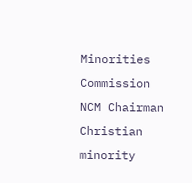Minorities Commission
NCM Chairman
Christian minority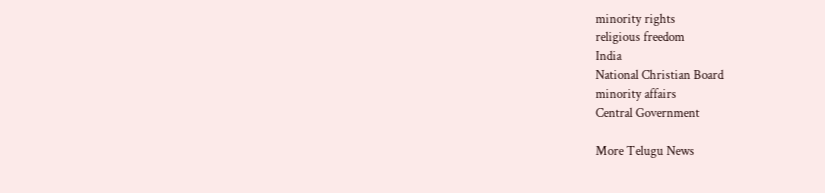minority rights
religious freedom
India
National Christian Board
minority affairs
Central Government

More Telugu News